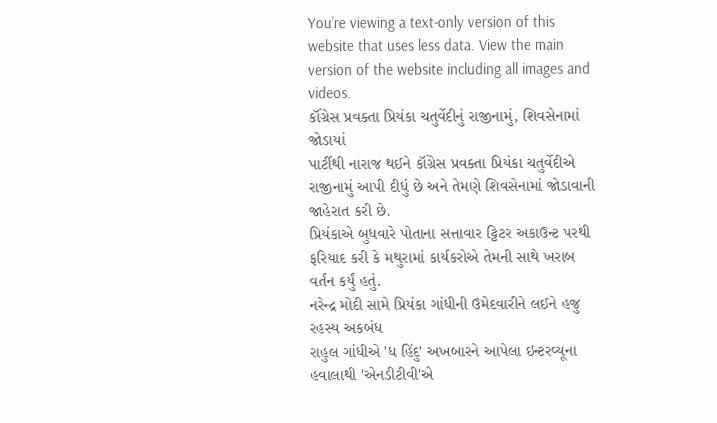You’re viewing a text-only version of this website that uses less data. View the main version of the website including all images and videos.
કૉંગ્રેસ પ્રવક્તા પ્રિયંકા ચતુર્વેદીનું રાજીનામું, શિવસેનામાં જોડાયાં
પાર્ટીથી નારાજ થઈને કૉંગ્રેસ પ્રવક્તા પ્રિયંકા ચતુર્વેદીએ રાજીનામું આપી દીધું છે અને તેમણે શિવસેનામાં જોડાવાની જાહેરાત કરી છે.
પ્રિયંકાએ બુધવારે પોતાના સત્તાવાર ટ્ટિટર અકાઉન્ટ પરથી ફરિયાદ કરી કે મથુરામાં કાર્યકરોએ તેમની સાથે ખરાબ વર્તન કર્યું હતું.
નરેન્દ્ર મોદી સામે પ્રિયંકા ગાંધીની ઉમેદવારીને લઈને હજુ રહસ્ય અકબંધ
રાહુલ ગાંધીએ 'ધ હિંદુ' અખબારને આપેલા ઇન્ટરવ્યૂના હવાલાથી 'એનડીટીવી'એ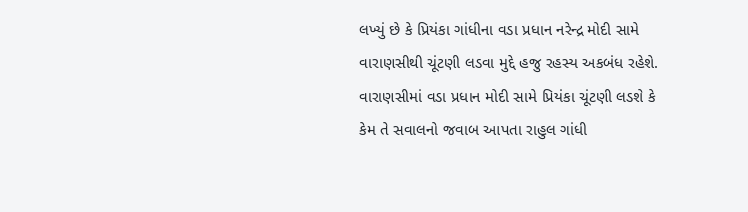લખ્યું છે કે પ્રિયંકા ગાંધીના વડા પ્રધાન નરેન્દ્ર મોદી સામે વારાણસીથી ચૂંટણી લડવા મુદ્દે હજુ રહસ્ય અકબંધ રહેશે.
વારાણસીમાં વડા પ્રધાન મોદી સામે પ્રિયંકા ચૂંટણી લડશે કે કેમ તે સવાલનો જવાબ આપતા રાહુલ ગાંધી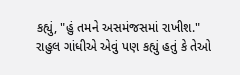કહ્યું, "હું તમને અસમંજસમાં રાખીશ."
રાહુલ ગાંધીએ એવું પણ કહ્યું હતું કે તેઓ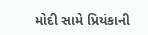મોદી સામે પ્રિયંકાની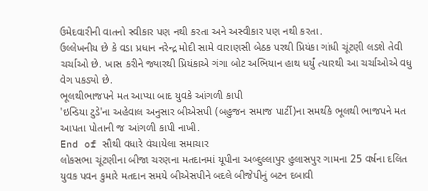ઉમેદવારીની વાતનો સ્વીકાર પણ નથી કરતા અને અસ્વીકાર પણ નથી કરતા.
ઉલ્લેખનીય છે કે વડા પ્રધાન નરેન્દ્ર મોદી સામે વારાણસી બેઠક પરથી પ્રિયંકા ગાંધી ચૂંટણી લડશે તેવી ચર્ચાઓ છે. ખાસ કરીને જ્યારથી પ્રિયંકાએ ગંગા બોટ અભિયાન હાથ ધર્યું ત્યારથી આ ચર્ચાઓએ વધુ વેગ પકડ્યો છે.
ભૂલથીભાજપને મત આપ્યા બાદ યુવકે આંગળી કાપી
'ઇન્ડિયા ટુડે'ના અહેવાલ અનુસાર બીએસપી (બહુજન સમાજ પાર્ટી)ના સમર્થકે ભૂલથી ભાજપને મત આપતા પોતાની જ આંગળી કાપી નાખી.
End of સૌથી વધારે વંચાયેલા સમાચાર
લોકસભા ચૂંટણીના બીજા ચરણના મતદાનમાં યૂપીના અબ્દુલ્લાપુર હુલાસપુર ગામના 25 વર્ષના દલિત યુવક પવન કુમારે મતદાન સમયે બીએસપીને બદલે બીજેપીનું બટન દબાવી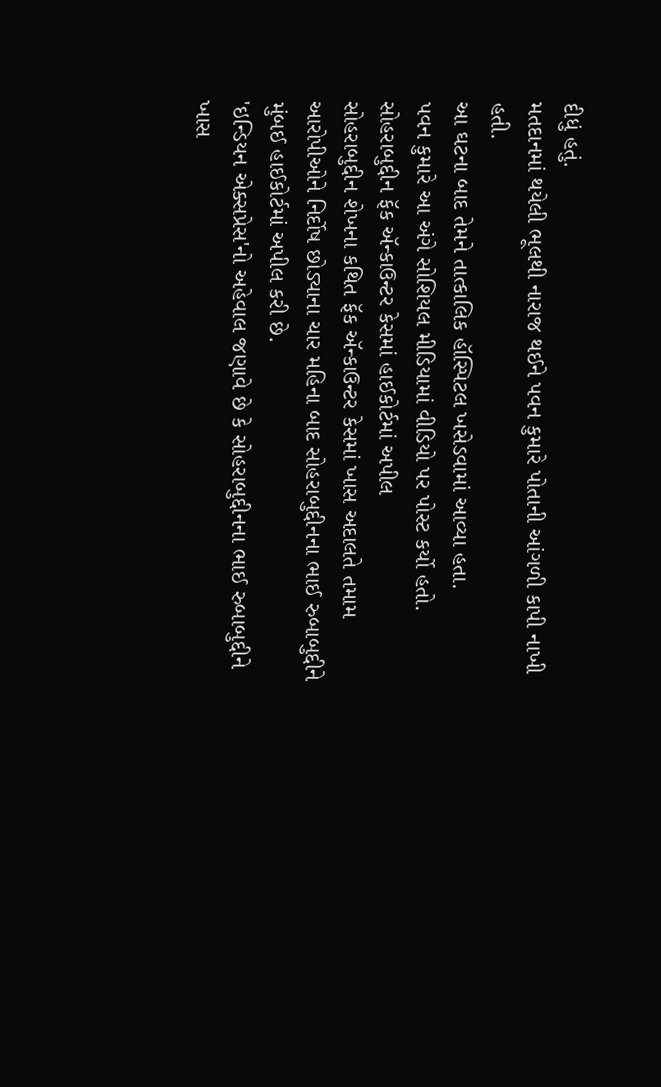દીધું હતું.
મતદાનમાં થયેલી ભૂલથી નારાજ થઈને પવન કુમારે પોતાની આંગળી કાપી નાખી હતી.
આ ઘટના બાદ તેમને તાત્કાલિક હૉસ્પિટલ ખસેડવામાં આવ્યા હતા.
પવન કુમારે આ અંગે સોશિયલ મીડિયામાં વીડિયો પર પોસ્ટ કર્યો હતો.
સોહરાબુદ્દીન ફૅક ઍન્કાઉન્ટર કેસમાં હાઈકોર્ટમાં અપીલ
સોહરાબુદ્દીન શેખના કથિત ફૅક ઍન્કાઉન્ટર કેસમાં ખાસ અદાલતે તમામ આરોપીઓને નિર્દોષ છોડ્યાના ચાર મહિના બાદ સોહરાબુદ્દીનના ભાઈ રુબાબુદ્દીને મુંબઈ હાઈકોર્ટમાં અપીલ કરી છે.
'ઇન્ડિયન એક્સપ્રેસ'નો અહેવાલ જણાવે છે કે સોહરાબુદ્દીનના ભાઈ રુબાબુદ્દીને ખાસ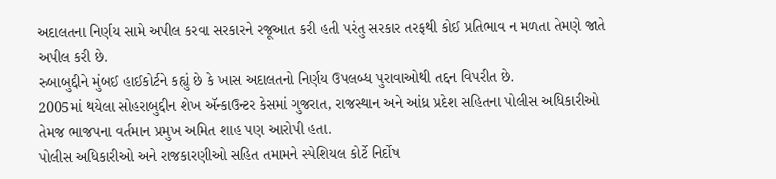અદાલતના નિર્ણય સામે અપીલ કરવા સરકારને રજૂઆત કરી હતી પરંતુ સરકાર તરફથી કોઈ પ્રતિભાવ ન મળતા તેમણે જાતે અપીલ કરી છે.
રુબાબુદ્દીને મુંબઈ હાઈકોર્ટને કહ્યું છે કે ખાસ અદાલતનો નિર્ણય ઉપલબ્ધ પુરાવાઓથી તદ્દન વિપરીત છે.
2005માં થયેલા સોહરાબુદ્દીન શેખ ઍન્કાઉન્ટર કેસમાં ગુજરાત, રાજસ્થાન અને આંધ્ર પ્રદેશ સહિતના પોલીસ અધિકારીઓ તેમજ ભાજપના વર્તમાન પ્રમુખ અમિત શાહ પણ આરોપી હતા.
પોલીસ અધિકારીઓ અને રાજકારણીઓ સહિત તમામને સ્પેશિયલ કોર્ટે નિર્દોષ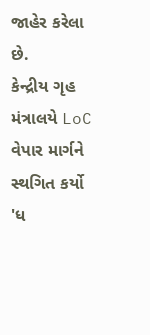જાહેર કરેલા છે.
કેન્દ્રીય ગૃહ મંત્રાલયે LoC વેપાર માર્ગને સ્થગિત કર્યો
'ધ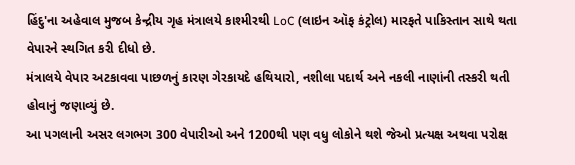હિંદુ'ના અહેવાલ મુજબ કેન્દ્રીય ગૃહ મંત્રાલયે કાશ્મીરથી LoC (લાઇન ઑફ કંટ્રોલ) મારફતે પાકિસ્તાન સાથે થતા વેપારને સ્થગિત કરી દીધો છે.
મંત્રાલયે વેપાર અટકાવવા પાછળનું કારણ ગેરકાયદે હથિયારો, નશીલા પદાર્થ અને નકલી નાણાંની તસ્કરી થતી હોવાનું જણાવ્યું છે.
આ પગલાની અસર લગભગ 300 વેપારીઓ અને 1200થી પણ વધુ લોકોને થશે જેઓ પ્રત્યક્ષ અથવા પરોક્ષ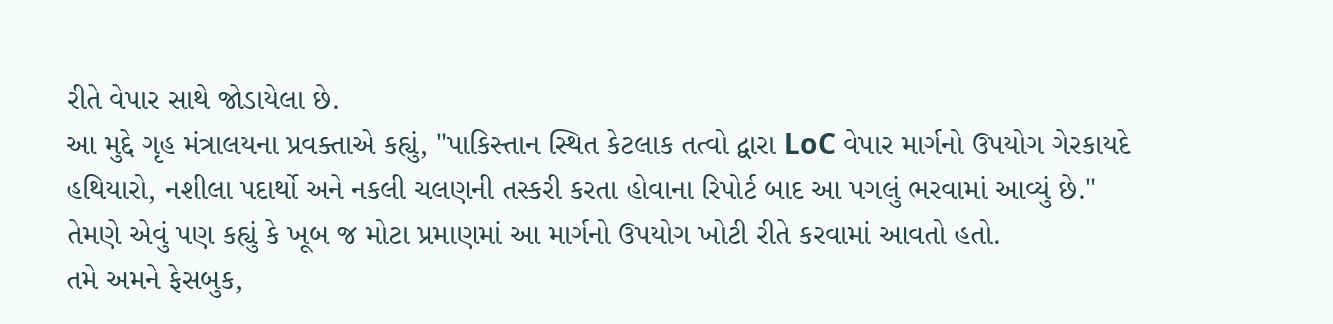રીતે વેપાર સાથે જોડાયેલા છે.
આ મુદ્દે ગૃહ મંત્રાલયના પ્રવક્તાએ કહ્યું, "પાકિસ્તાન સ્થિત કેટલાક તત્વો દ્વારા LoC વેપાર માર્ગનો ઉપયોગ ગેરકાયદે હથિયારો, નશીલા પદાર્થો અને નકલી ચલણની તસ્કરી કરતા હોવાના રિપોર્ટ બાદ આ પગલું ભરવામાં આવ્યું છે."
તેમણે એવું પણ કહ્યું કે ખૂબ જ મોટા પ્રમાણમાં આ માર્ગનો ઉપયોગ ખોટી રીતે કરવામાં આવતો હતો.
તમે અમને ફેસબુક,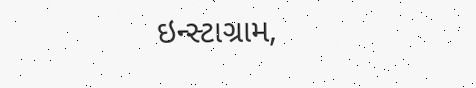ઇન્સ્ટાગ્રામ,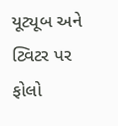યૂટ્યૂબ અને ટ્વિટર પર ફોલો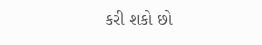કરી શકો છો